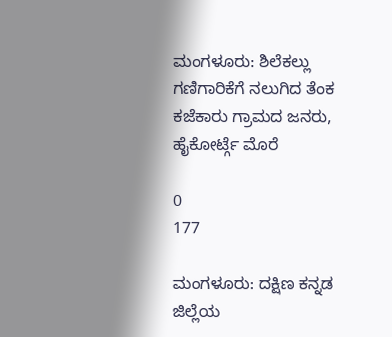ಮಂಗಳೂರು: ಶಿಲೆಕಲ್ಲು ಗಣಿಗಾರಿಕೆಗೆ ನಲುಗಿದ ತೆಂಕ ಕಜೆಕಾರು ಗ್ರಾಮದ ಜನರು, ಹೈಕೋರ್ಟ್ಗೆ ಮೊರೆ

0
177

ಮಂಗಳೂರು: ದಕ್ಷಿಣ ಕನ್ನಡ ಜಿಲ್ಲೆಯ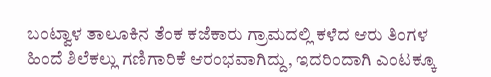ಬಂಟ್ವಾಳ ತಾಲೂಕಿನ ತೆಂಕ ಕಜೆಕಾರು ಗ್ರಾಮದಲ್ಲಿ ಕಳೆದ ಆರು ತಿಂಗಳ ಹಿಂದೆ ಶಿಲೆಕಲ್ಲು ಗಣಿಗಾರಿಕೆ ಆರಂಭವಾಗಿದ್ದು, ಇದರಿಂದಾಗಿ ಎಂಟಕ್ಕೂ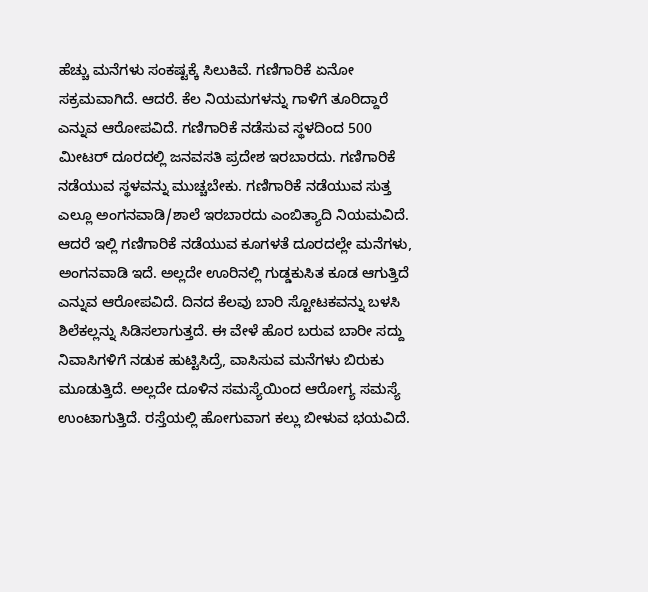ಹೆಚ್ಚು ಮನೆಗಳು ಸಂಕಷ್ಟಕ್ಕೆ ಸಿಲುಕಿವೆ. ಗಣಿಗಾರಿಕೆ ಏನೋ ಸಕ್ರಮವಾಗಿದೆ. ಆದರೆ. ಕೆಲ ನಿಯಮಗಳನ್ನು ಗಾಳಿಗೆ ತೂರಿದ್ದಾರೆ ಎನ್ನುವ ಆರೋಪವಿದೆ. ಗಣಿಗಾರಿಕೆ ನಡೆಸುವ ಸ್ಥಳದಿಂದ 500 ಮೀಟರ್ ದೂರದಲ್ಲಿ ಜನವಸತಿ ಪ್ರದೇಶ ಇರಬಾರದು. ಗಣಿಗಾರಿಕೆ ನಡೆಯುವ ಸ್ಥಳವನ್ನು ಮುಚ್ಚಬೇಕು. ಗಣಿಗಾರಿಕೆ ನಡೆಯುವ ಸುತ್ತ ಎಲ್ಲೂ ಅಂಗನವಾಡಿ/ಶಾಲೆ ಇರಬಾರದು ಎಂಬಿತ್ಯಾದಿ ನಿಯಮವಿದೆ. ಆದರೆ ಇಲ್ಲಿ ಗಣಿಗಾರಿಕೆ ನಡೆಯುವ ಕೂಗಳತೆ ದೂರದಲ್ಲೇ ಮನೆಗಳು, ಅಂಗನವಾಡಿ ಇದೆ. ಅಲ್ಲದೇ ಊರಿನಲ್ಲಿ ಗುಡ್ಡಕುಸಿತ ಕೂಡ ಆಗುತ್ತಿದೆ ಎನ್ನುವ ಆರೋಪವಿದೆ. ದಿನದ ಕೆಲವು ಬಾರಿ ಸ್ಟೋಟಕವನ್ನು ಬಳಸಿ ಶಿಲೆಕಲ್ಲನ್ನು ಸಿಡಿಸಲಾಗುತ್ತದೆ. ಈ ವೇಳೆ ಹೊರ ಬರುವ ಬಾರೀ ಸದ್ದು ನಿವಾಸಿಗಳಿಗೆ ನಡುಕ ಹುಟ್ಟಿಸಿದ್ರೆ, ವಾಸಿಸುವ ಮನೆಗಳು ಬಿರುಕು ಮೂಡುತ್ತಿದೆ. ಅಲ್ಲದೇ ದೂಳಿನ ಸಮಸ್ಯೆಯಿಂದ ಆರೋಗ್ಯ ಸಮಸ್ಯೆ ಉಂಟಾಗುತ್ತಿದೆ. ರಸ್ತೆಯಲ್ಲಿ ಹೋಗುವಾಗ ಕಲ್ಲು ಬೀಳುವ ಭಯವಿದೆ.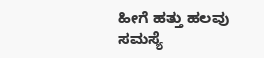ಹೀಗೆ ಹತ್ತು ಹಲವು ಸಮಸ್ಯೆ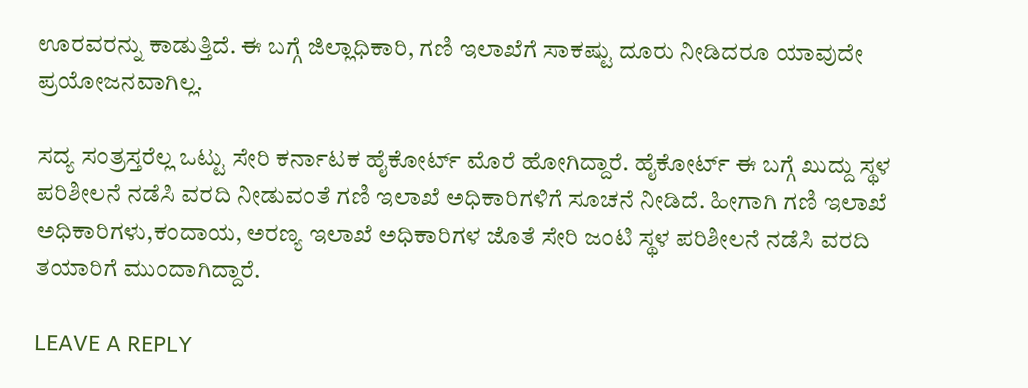ಊರವರನ್ನು ಕಾಡುತ್ತಿದೆ. ಈ ಬಗ್ಗೆ ಜಿಲ್ಲಾಧಿಕಾರಿ, ಗಣಿ ಇಲಾಖೆಗೆ ಸಾಕಷ್ಟು ದೂರು ನೀಡಿದರೂ ಯಾವುದೇ ಪ್ರಯೋಜನವಾಗಿಲ್ಲ.

ಸದ್ಯ ಸಂತ್ರಸ್ತರೆಲ್ಲ ಒಟ್ಟು ಸೇರಿ ಕರ್ನಾಟಕ ಹೈಕೋರ್ಟ್ ಮೊರೆ ಹೋಗಿದ್ದಾರೆ. ಹೈಕೋರ್ಟ್ ಈ ಬಗ್ಗೆ ಖುದ್ದು ಸ್ಥಳ ಪರಿಶೀಲನೆ ನಡೆಸಿ ವರದಿ ನೀಡುವಂತೆ ಗಣಿ ಇಲಾಖೆ ಅಧಿಕಾರಿಗಳಿಗೆ ಸೂಚನೆ ನೀಡಿದೆ. ಹೀಗಾಗಿ ಗಣಿ ಇಲಾಖೆ ಅಧಿಕಾರಿಗಳು,ಕಂದಾಯ, ಅರಣ್ಯ ಇಲಾಖೆ ಅಧಿಕಾರಿಗಳ ಜೊತೆ ಸೇರಿ ಜಂಟಿ ಸ್ಥಳ ಪರಿಶೀಲನೆ ನಡೆಸಿ ವರದಿ ತಯಾರಿಗೆ ಮುಂದಾಗಿದ್ದಾರೆ.

LEAVE A REPLY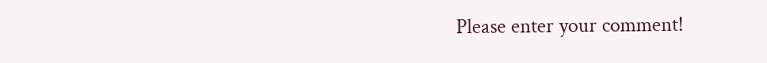Please enter your comment!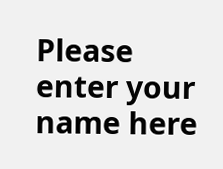Please enter your name here